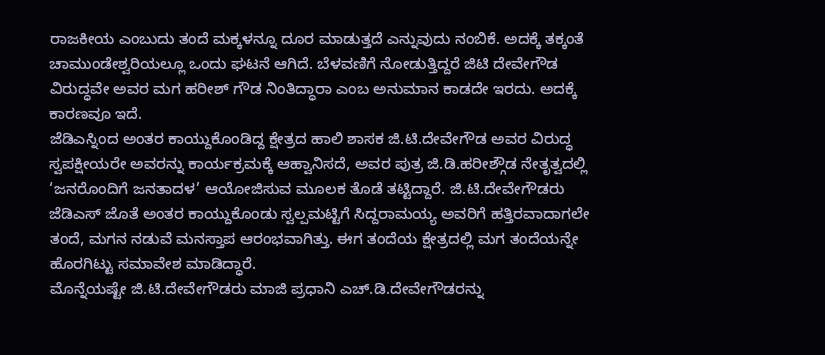ರಾಜಕೀಯ ಎಂಬುದು ತಂದೆ ಮಕ್ಕಳನ್ನೂ ದೂರ ಮಾಡುತ್ತದೆ ಎನ್ನುವುದು ನಂಬಿಕೆ. ಅದಕ್ಕೆ ತಕ್ಕಂತೆ ಚಾಮುಂಡೇಶ್ವರಿಯಲ್ಲೂ ಒಂದು ಘಟನೆ ಆಗಿದೆ. ಬೆಳವಣಿಗೆ ನೋಡುತ್ತಿದ್ದರೆ ಜಿಟಿ ದೇವೇಗೌಡ ವಿರುದ್ಧವೇ ಅವರ ಮಗ ಹರೀಶ್ ಗೌಡ ನಿಂತಿದ್ಧಾರಾ ಎಂಬ ಅನುಮಾನ ಕಾಡದೇ ಇರದು. ಅದಕ್ಕೆ ಕಾರಣವೂ ಇದೆ.
ಜೆಡಿಎಸ್ನಿಂದ ಅಂತರ ಕಾಯ್ದುಕೊಂಡಿದ್ದ ಕ್ಷೇತ್ರದ ಹಾಲಿ ಶಾಸಕ ಜಿ.ಟಿ.ದೇವೇಗೌಡ ಅವರ ವಿರುದ್ಧ ಸ್ವಪಕ್ಷೀಯರೇ ಅವರನ್ನು ಕಾರ್ಯಕ್ರಮಕ್ಕೆ ಆಹ್ವಾನಿಸದೆ, ಅವರ ಪುತ್ರ ಜಿ.ಡಿ.ಹರೀಶ್ಗೌಡ ನೇತೃತ್ವದಲ್ಲಿ ‘ಜನರೊಂದಿಗೆ ಜನತಾದಳ’ ಆಯೋಜಿಸುವ ಮೂಲಕ ತೊಡೆ ತಟ್ಟಿದ್ದಾರೆ. ಜಿ.ಟಿ.ದೇವೇಗೌಡರು ಜೆಡಿಎಸ್ ಜೊತೆ ಅಂತರ ಕಾಯ್ದುಕೊಂಡು ಸ್ವಲ್ಪಮಟ್ಟಿಗೆ ಸಿದ್ದರಾಮಯ್ಯ ಅವರಿಗೆ ಹತ್ತಿರವಾದಾಗಲೇ ತಂದೆ, ಮಗನ ನಡುವೆ ಮನಸ್ತಾಪ ಆರಂಭವಾಗಿತ್ತು. ಈಗ ತಂದೆಯ ಕ್ಷೇತ್ರದಲ್ಲಿ ಮಗ ತಂದೆಯನ್ನೇ ಹೊರಗಿಟ್ಟು ಸಮಾವೇಶ ಮಾಡಿದ್ಧಾರೆ.
ಮೊನ್ನೆಯಷ್ಟೇ ಜಿ.ಟಿ.ದೇವೇಗೌಡರು ಮಾಜಿ ಪ್ರಧಾನಿ ಎಚ್.ಡಿ.ದೇವೇಗೌಡರನ್ನು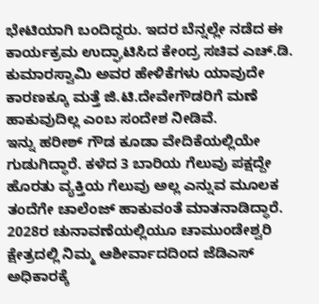ಭೇಟಿಯಾಗಿ ಬಂದಿದ್ದರು. ಇದರ ಬೆನ್ನಲ್ಲೇ ನಡೆದ ಈ ಕಾರ್ಯಕ್ರಮ ಉದ್ಘಾಟಿಸಿದ ಕೇಂದ್ರ ಸಚಿವ ಎಚ್.ಡಿ. ಕುಮಾರಸ್ವಾಮಿ ಅವರ ಹೇಳಿಕೆಗಳು ಯಾವುದೇ ಕಾರಣಕ್ಕೂ ಮತ್ತೆ ಜಿ.ಟಿ.ದೇವೇಗೌಡರಿಗೆ ಮಣೆ ಹಾಕುವುದಿಲ್ಲ ಎಂಬ ಸಂದೇಶ ನೀಡಿವೆ.
ಇನ್ನು ಹರೀಶ್ ಗೌಡ ಕೂಡಾ ವೇದಿಕೆಯಲ್ಲಿಯೇ ಗುಡುಗಿದ್ಧಾರೆ. ಕಳೆದ 3 ಬಾರಿಯ ಗೆಲುವು ಪಕ್ಷದ್ದೇ ಹೊರತು ವ್ಯಕ್ತಿಯ ಗೆಲುವು ಅಲ್ಲ ಎನ್ನುವ ಮೂಲಕ ತಂದೆಗೇ ಚಾಲೆಂಜ್ ಹಾಕುವಂತೆ ಮಾತನಾಡಿದ್ಧಾರೆ. 2028ರ ಚುನಾವಣೆಯಲ್ಲಿಯೂ ಚಾಮುಂಡೇಶ್ವರಿ ಕ್ಷೇತ್ರದಲ್ಲಿ ನಿಮ್ಮ ಆಶೀರ್ವಾದದಿಂದ ಜೆಡಿಎಸ್ ಅಧಿಕಾರಕ್ಕೆ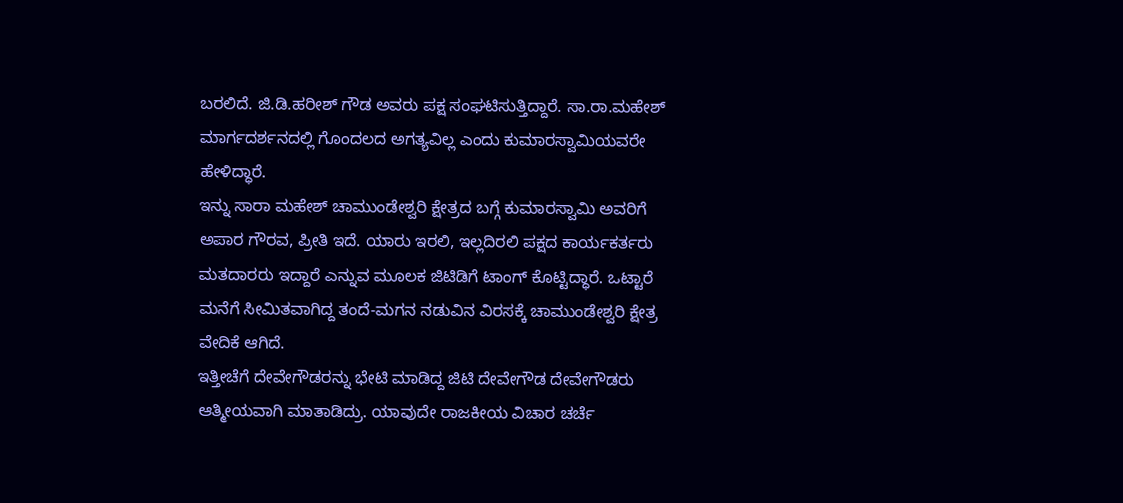ಬರಲಿದೆ. ಜಿ.ಡಿ.ಹರೀಶ್ ಗೌಡ ಅವರು ಪಕ್ಷ ಸಂಘಟಿಸುತ್ತಿದ್ದಾರೆ. ಸಾ.ರಾ.ಮಹೇಶ್ ಮಾರ್ಗದರ್ಶನದಲ್ಲಿ ಗೊಂದಲದ ಅಗತ್ಯವಿಲ್ಲ ಎಂದು ಕುಮಾರಸ್ವಾಮಿಯವರೇ ಹೇಳಿದ್ಧಾರೆ.
ಇನ್ನು ಸಾರಾ ಮಹೇಶ್ ಚಾಮುಂಡೇಶ್ವರಿ ಕ್ಷೇತ್ರದ ಬಗ್ಗೆ ಕುಮಾರಸ್ವಾಮಿ ಅವರಿಗೆ ಅಪಾರ ಗೌರವ, ಪ್ರೀತಿ ಇದೆ. ಯಾರು ಇರಲಿ, ಇಲ್ಲದಿರಲಿ ಪಕ್ಷದ ಕಾರ್ಯಕರ್ತರು ಮತದಾರರು ಇದ್ದಾರೆ ಎನ್ನುವ ಮೂಲಕ ಜಿಟಿಡಿಗೆ ಟಾಂಗ್ ಕೊಟ್ಟಿದ್ಧಾರೆ. ಒಟ್ಟಾರೆ ಮನೆಗೆ ಸೀಮಿತವಾಗಿದ್ದ ತಂದೆ-ಮಗನ ನಡುವಿನ ವಿರಸಕ್ಕೆ ಚಾಮುಂಡೇಶ್ವರಿ ಕ್ಷೇತ್ರ ವೇದಿಕೆ ಆಗಿದೆ.
ಇತ್ತೀಚೆಗೆ ದೇವೇಗೌಡರನ್ನು ಭೇಟಿ ಮಾಡಿದ್ದ ಜಿಟಿ ದೇವೇಗೌಡ ದೇವೇಗೌಡರು ಆತ್ಮೀಯವಾಗಿ ಮಾತಾಡಿದ್ರು. ಯಾವುದೇ ರಾಜಕೀಯ ವಿಚಾರ ಚರ್ಚೆ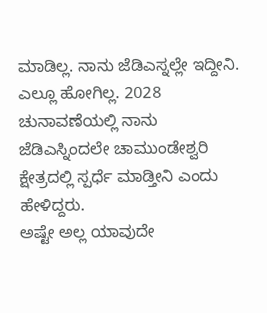ಮಾಡಿಲ್ಲ. ನಾನು ಜೆಡಿಎಸ್ನಲ್ಲೇ ಇದ್ದೀನಿ. ಎಲ್ಲೂ ಹೋಗಿಲ್ಲ. 2028 ಚುನಾವಣೆಯಲ್ಲಿ ನಾನು ಜೆಡಿಎಸ್ನಿಂದಲೇ ಚಾಮುಂಡೇಶ್ವರಿ ಕ್ಷೇತ್ರದಲ್ಲಿ ಸ್ಪರ್ಧೆ ಮಾಡ್ತೀನಿ ಎಂದು ಹೇಳಿದ್ದರು.
ಅಷ್ಟೇ ಅಲ್ಲ ಯಾವುದೇ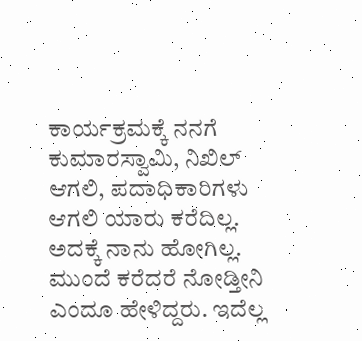ಕಾರ್ಯಕ್ರಮಕ್ಕೆ ನನಗೆ ಕುಮಾರಸ್ವಾಮಿ, ನಿಖಿಲ್ ಆಗಲಿ, ಪದಾಧಿಕಾರಿಗಳು ಆಗಲಿ ಯಾರು ಕರೆದಿಲ್ಲ. ಅದಕ್ಕೆ ನಾನು ಹೋಗಿಲ್ಲ. ಮುಂದೆ ಕರೆದರೆ ನೋಡ್ತೀನಿ ಎಂದೂ ಹೇಳಿದ್ದರು. ಇದೆಲ್ಲ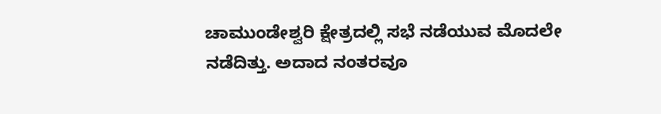ಚಾಮುಂಡೇಶ್ವರಿ ಕ್ಷೇತ್ರದಲ್ಲಿ ಸಭೆ ನಡೆಯುವ ಮೊದಲೇ ನಡೆದಿತ್ತು. ಅದಾದ ನಂತರವೂ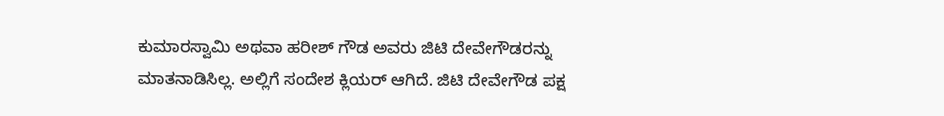ಕುಮಾರಸ್ವಾಮಿ ಅಥವಾ ಹರೀಶ್ ಗೌಡ ಅವರು ಜಿಟಿ ದೇವೇಗೌಡರನ್ನು ಮಾತನಾಡಿಸಿಲ್ಲ. ಅಲ್ಲಿಗೆ ಸಂದೇಶ ಕ್ಲಿಯರ್ ಆಗಿದೆ. ಜಿಟಿ ದೇವೇಗೌಡ ಪಕ್ಷ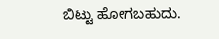ಬಿಟ್ಟು ಹೋಗಬಹುದು.